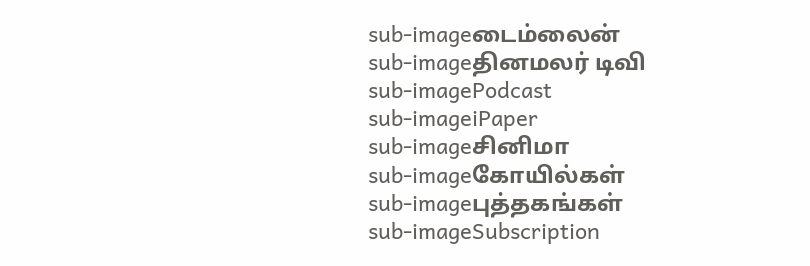sub-imageடைம்லைன்
sub-imageதினமலர் டிவி
sub-imagePodcast
sub-imageiPaper
sub-imageசினிமா
sub-imageகோயில்கள்
sub-imageபுத்தகங்கள்
sub-imageSubscription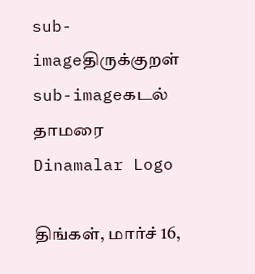sub-imageதிருக்குறள்
sub-imageகடல் தாமரை
Dinamalar Logo

திங்கள், மார்ச் 16,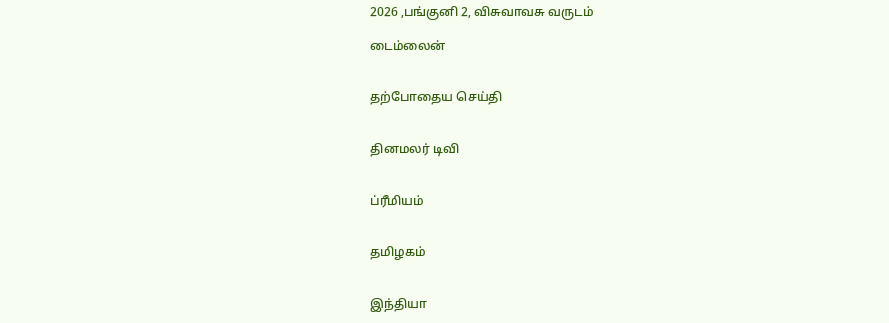2026 ,பங்குனி 2, விசுவாவசு வருடம்

டைம்லைன்


தற்போதைய செய்தி


தினமலர் டிவி


ப்ரீமியம்


தமிழகம்


இந்தியா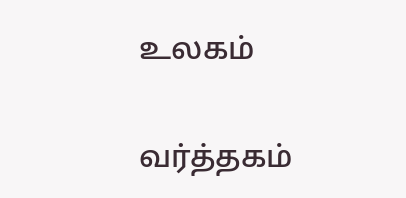உலகம்


வர்த்தகம்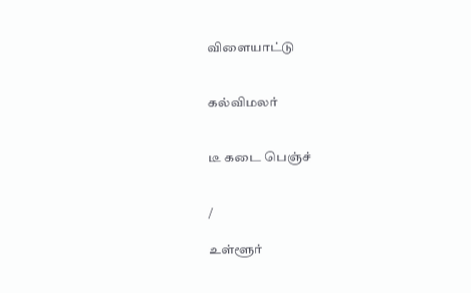விளையாட்டு


கல்விமலர்


டீ கடை பெஞ்ச்


/

உள்ளூர்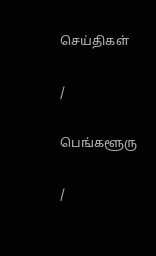செய்திகள்

/

பெங்களூரு

/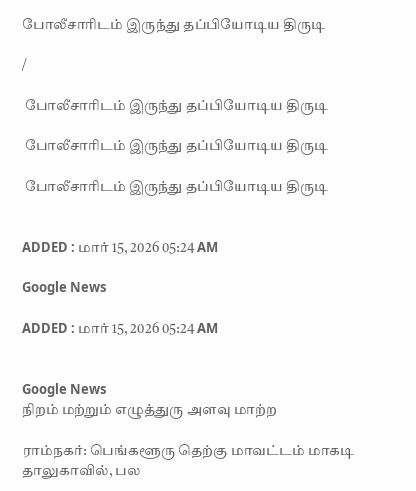போலீசாரிடம் இருந்து தப்பியோடிய திருடி

/

 போலீசாரிடம் இருந்து தப்பியோடிய திருடி

 போலீசாரிடம் இருந்து தப்பியோடிய திருடி

 போலீசாரிடம் இருந்து தப்பியோடிய திருடி


ADDED : மார் 15, 2026 05:24 AM

Google News

ADDED : மார் 15, 2026 05:24 AM


Google News
நிறம் மற்றும் எழுத்துரு அளவு மாற்ற

ராம்நகர்: பெங்களூரு தெற்கு மாவட்டம் மாகடி தாலுகாவில், பல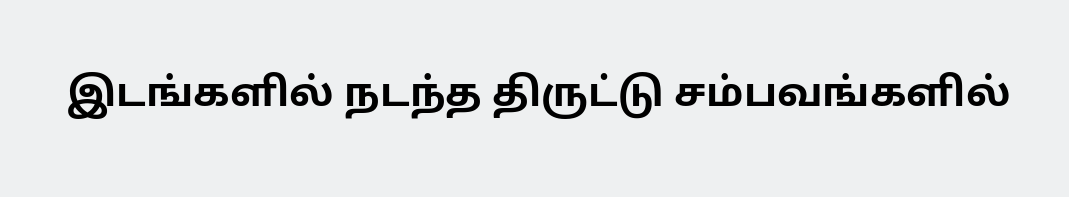இடங்களில் நடந்த திருட்டு சம்பவங்களில்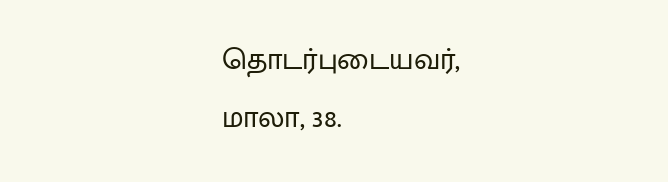தொடர்புடையவர், மாலா, 38.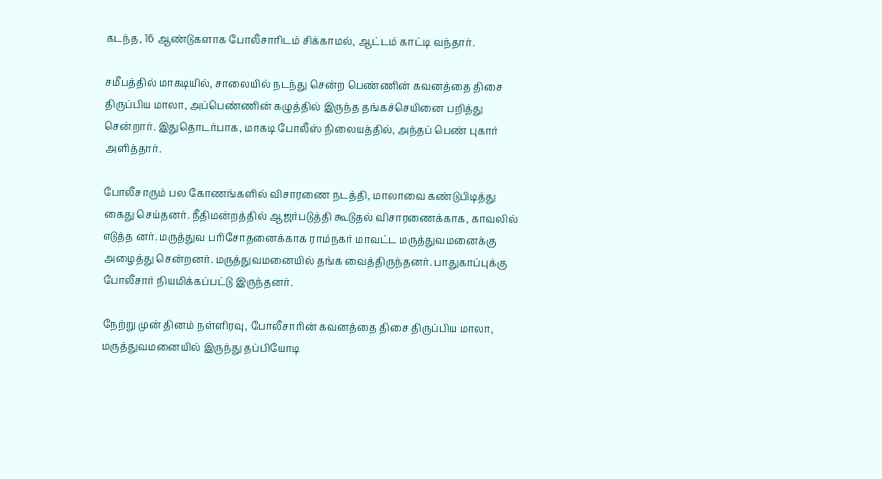கடந்த, 16 ஆண்டுகளாக போலீசாரிடம் சிக்காமல், ஆட்டம் காட்டி வந்தார்.

சமீபத்தில் மாகடியில், சாலையில் நடந்து சென்ற பெண்ணின் கவனத்தை திசை திருப்பிய மாலா, அப்பெண்ணின் கழுத்தில் இருந்த தங்கச்செயினை பறித்து சென்றார். இதுதொடர்பாக, மாகடி போலீஸ் நிலையத்தில், அந்தப் பெண் புகார் அளித்தார்.

போலீசாரும் பல கோணங்களில் விசாரணை நடத்தி, மாலாவை கண்டுபிடித்து கைது செய்தனர். நீதிமன்றத்தில் ஆஜர்படுத்தி கூடுதல் விசாரணைக்காக, காவலில் எடுத்த னர். மருத்துவ பரிசோதனைக்காக ராம்நகர் மாவட்ட மருத்துவமனைக்கு அழைத்து சென்றனர். மருத்துவமனையில் தங்க வைத்திருந்தனர். பாதுகாப்புக்கு போலீசார் நியமிக்கப்பட்டு இருந்தனர்.

நேற்று முன் தினம் நள்ளிரவு, போலீசாரின் கவனத்தை திசை திருப்பிய மாலா, மருத்துவமனையில் இருந்து தப்பியோடி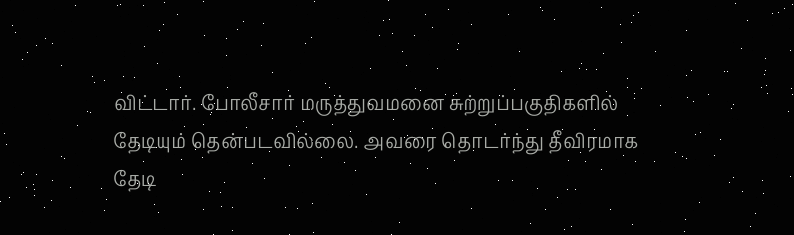விட்டார். போலீசார் மருத்துவமனை சுற்றுப்பகுதிகளில் தேடியும் தென்படவில்லை. அவரை தொடர்ந்து தீவிரமாக தேடி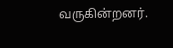வருகின்றனர்.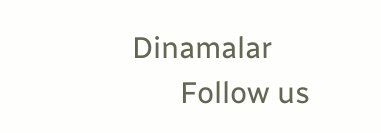Dinamalar
      Follow us